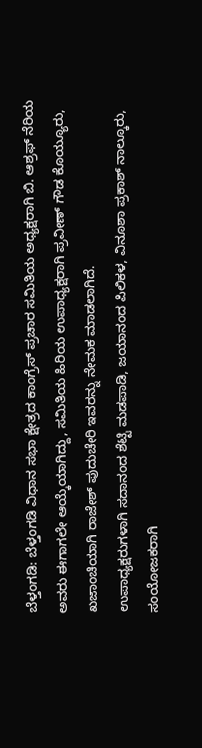ಬೆಳ್ತಂಗಡಿ: ಬೆಳ್ತಂಗಡಿ ವಿಧಾನ ಸಭಾ ಕ್ಷೇತ್ರದ ಕಾಂಗ್ರೆಸ್ ಪ್ರಚಾರ ಸಮಿತಿಯ ಅಧ್ಯಕ್ಷರಾಗಿ ಬಿ. ಆಶ್ರಫ್ ನೆರಿಯ ಅವರು ಈಗಾಗಲೇ ಆಯ್ಕೆಯಾಗಿದ್ದು, ಸಮಿತಿಯ ಹಿರಿಯ ಉಪಾಧ್ಯಕ್ಷರಾಗಿ ಪ್ರವೀಣ್ ಗೌಡ ಕೊಯ್ಯೂರು, ಖಜಾಂಚಿಯಾಗಿ ರಾಜೇಶ್ ಪುದುಚೇರಿ ಇವರನ್ನು ನೇಮಕ ಮಾಡಲಾಗಿದೆ.
ಉಪಾಧ್ಯಕ್ಷರುಗಳಾಗಿ ಸದಾನಂದ ಶೆಟ್ಟಿ ಮಡಪಾಡಿ, ಜಯಾನಂದ ಪಿಲಿಕಳ, ವಿನೂಶಾ ಪ್ರಕಾಶ್ ನಾಲ್ಕೂರು, ಸಂಯೋಜಕರಾಗಿ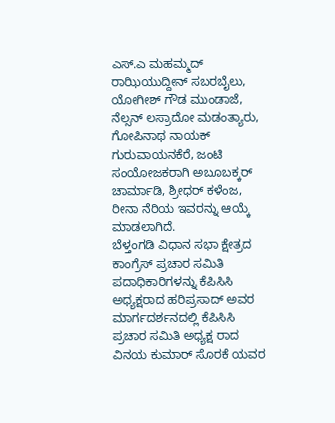ಎಸ್.ಎ ಮಹಮ್ಮದ್ ರಾಝಿಯುದ್ದೀನ್ ಸಬರಬೈಲು, ಯೋಗೀಶ್ ಗೌಡ ಮುಂಡಾಜೆ, ನೆಲ್ಸನ್ ಲಸ್ರಾದೋ ಮಡಂತ್ಯಾರು, ಗೋಪಿನಾಥ ನಾಯಕ್ ಗುರುವಾಯನಕೆರೆ, ಜಂಟಿ ಸಂಯೋಜಕರಾಗಿ ಅಬೂಬಕ್ಕರ್ ಚಾರ್ಮಾಡಿ, ಶ್ರೀಧರ್ ಕಳೆಂಜ, ರೀನಾ ನೆರಿಯ ಇವರನ್ನು ಆಯ್ಕೆ ಮಾಡಲಾಗಿದೆ.
ಬೆಳ್ತಂಗಡಿ ವಿಧಾನ ಸಭಾ ಕ್ಷೇತ್ರದ ಕಾಂಗ್ರೆಸ್ ಪ್ರಚಾರ ಸಮಿತಿ ಪದಾಧಿಕಾರಿಗಳನ್ನು ಕೆಪಿಸಿಸಿ ಅಧ್ಯಕ್ಷರಾದ ಹರಿಪ್ರಸಾದ್ ಅವರ ಮಾರ್ಗದರ್ಶನದಲ್ಲಿ ಕೆಪಿಸಿಸಿ ಪ್ರಚಾರ ಸಮಿತಿ ಅಧ್ಯಕ್ಷ ರಾದ ವಿನಯ ಕುಮಾರ್ ಸೊರಕೆ ಯವರ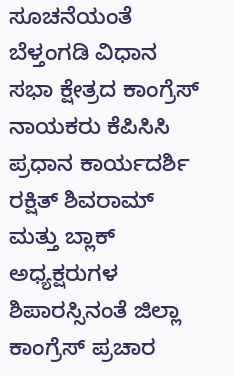ಸೂಚನೆಯಂತೆ ಬೆಳ್ತಂಗಡಿ ವಿಧಾನ ಸಭಾ ಕ್ಷೇತ್ರದ ಕಾಂಗ್ರೆಸ್ ನಾಯಕರು ಕೆಪಿಸಿಸಿ ಪ್ರಧಾನ ಕಾರ್ಯದರ್ಶಿ ರಕ್ಷಿತ್ ಶಿವರಾಮ್ ಮತ್ತು ಬ್ಲಾಕ್ ಅಧ್ಯಕ್ಷರುಗಳ ಶಿಪಾರಸ್ಸಿನಂತೆ ಜಿಲ್ಲಾ ಕಾಂಗ್ರೆಸ್ ಪ್ರಚಾರ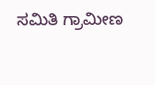ಸಮಿತಿ ಗ್ರಾಮೀಣ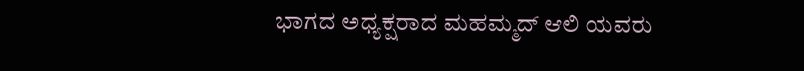ಭಾಗದ ಅಧ್ಯಕ್ಷರಾದ ಮಹಮ್ಮದ್ ಆಲಿ ಯವರು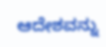ಆದೇಶವನ್ನು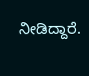ನೀಡಿದ್ದಾರೆ.